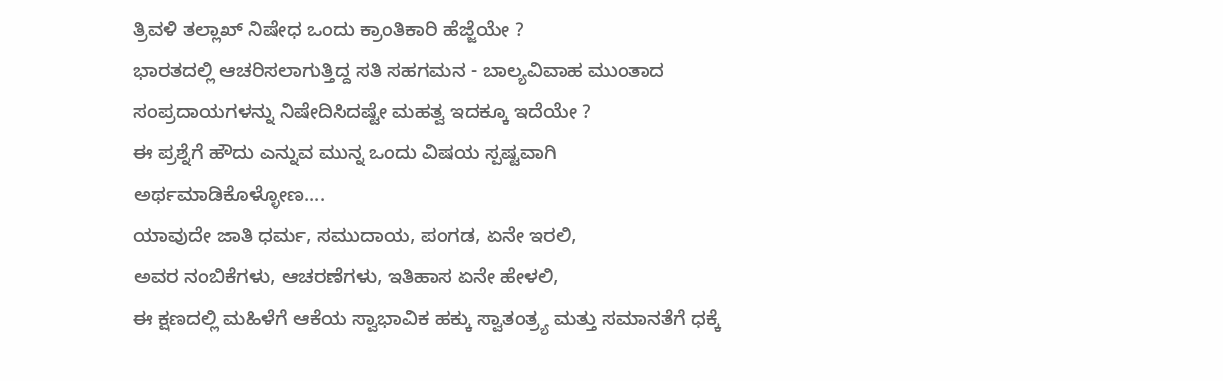ತ್ರಿವಳಿ ತಲ್ಲಾಖ್ ನಿಷೇಧ ಒಂದು ಕ್ರಾಂತಿಕಾರಿ ಹೆಜ್ಜೆಯೇ ?
ಭಾರತದಲ್ಲಿ ಆಚರಿಸಲಾಗುತ್ತಿದ್ದ ಸತಿ ಸಹಗಮನ - ಬಾಲ್ಯವಿವಾಹ ಮುಂತಾದ ಸಂಪ್ರದಾಯಗಳನ್ನು ನಿಷೇದಿಸಿದಷ್ಟೇ ಮಹತ್ವ ಇದಕ್ಕೂ ಇದೆಯೇ ?
ಈ ಪ್ರಶ್ನೆಗೆ ಹೌದು ಎನ್ನುವ ಮುನ್ನ ಒಂದು ವಿಷಯ ಸ್ಪಷ್ಟವಾಗಿ ಅರ್ಥಮಾಡಿಕೊಳ್ಳೋಣ....
ಯಾವುದೇ ಜಾತಿ ಧರ್ಮ, ಸಮುದಾಯ, ಪಂಗಡ, ಏನೇ ಇರಲಿ,
ಅವರ ನಂಬಿಕೆಗಳು, ಆಚರಣೆಗಳು, ಇತಿಹಾಸ ಏನೇ ಹೇಳಲಿ,
ಈ ಕ್ಷಣದಲ್ಲಿ ಮಹಿಳೆಗೆ ಆಕೆಯ ಸ್ವಾಭಾವಿಕ ಹಕ್ಕು ಸ್ವಾತಂತ್ರ್ಯ ಮತ್ತು ಸಮಾನತೆಗೆ ಧಕ್ಕೆ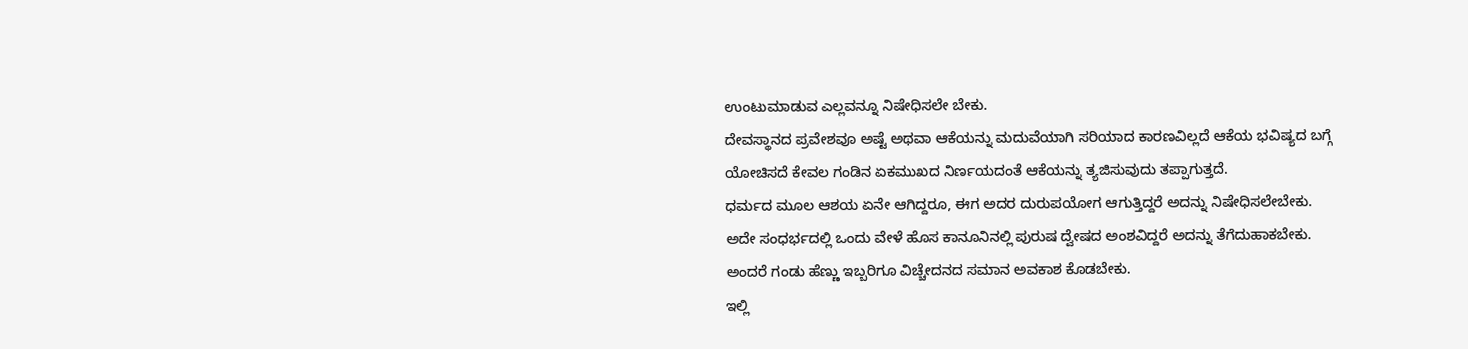ಉಂಟುಮಾಡುವ ಎಲ್ಲವನ್ನೂ ನಿಷೇಧಿಸಲೇ ಬೇಕು.
ದೇವಸ್ಥಾನದ ಪ್ರವೇಶವೂ ಅಷ್ಟೆ ಅಥವಾ ಆಕೆಯನ್ನು ಮದುವೆಯಾಗಿ ಸರಿಯಾದ ಕಾರಣವಿಲ್ಲದೆ ಆಕೆಯ ಭವಿಷ್ಯದ ಬಗ್ಗೆ ಯೋಚಿಸದೆ ಕೇವಲ ಗಂಡಿನ ಏಕಮುಖದ ನಿರ್ಣಯದಂತೆ ಆಕೆಯನ್ನು ತ್ಯಜಿಸುವುದು ತಪ್ಪಾಗುತ್ತದೆ.
ಧರ್ಮದ ಮೂಲ ಆಶಯ ಏನೇ ಆಗಿದ್ದರೂ, ಈಗ ಅದರ ದುರುಪಯೋಗ ಆಗುತ್ತಿದ್ದರೆ ಅದನ್ನು ನಿಷೇಧಿಸಲೇಬೇಕು.
ಅದೇ ಸಂಧರ್ಭದಲ್ಲಿ ಒಂದು ವೇಳೆ ಹೊಸ ಕಾನೂನಿನಲ್ಲಿ ಪುರುಷ ದ್ವೇಷದ ಅಂಶವಿದ್ದರೆ ಅದನ್ನು ತೆಗೆದುಹಾಕಬೇಕು.
ಅಂದರೆ ಗಂಡು ಹೆಣ್ಣು ಇಬ್ಬರಿಗೂ ವಿಚ್ಚೇದನದ ಸಮಾನ ಅವಕಾಶ ಕೊಡಬೇಕು.
ಇಲ್ಲಿ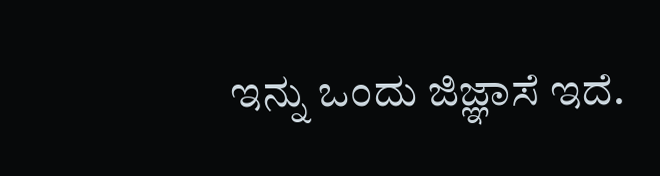ಇನ್ನು ಒಂದು ಜಿಜ್ಞಾಸೆ ಇದೆ.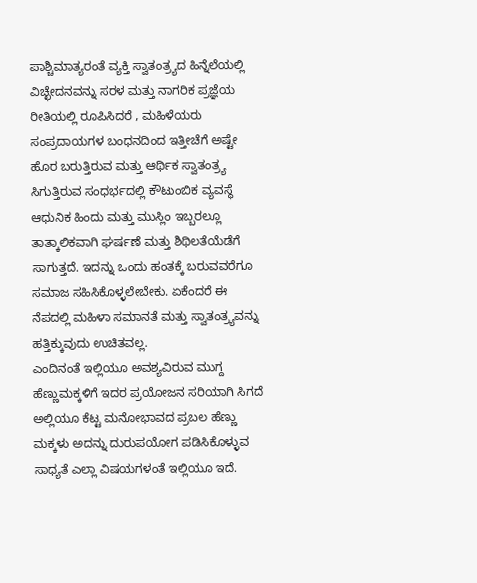ಪಾಶ್ಚಿಮಾತ್ಯರಂತೆ ವ್ಯಕ್ತಿ ಸ್ವಾತಂತ್ರ್ಯದ ಹಿನ್ನೆಲೆಯಲ್ಲಿ ವಿಚ್ಛೇದನವನ್ನು ಸರಳ ಮತ್ತು ನಾಗರಿಕ ಪ್ರಜ್ಞೆಯ ರೀತಿಯಲ್ಲಿ ರೂಪಿಸಿದರೆ , ಮಹಿಳೆಯರು ಸಂಪ್ರದಾಯಗಳ ಬಂಧನದಿಂದ ಇತ್ತೀಚೆಗೆ ಅಷ್ಟೇ ಹೊರ ಬರುತ್ತಿರುವ ಮತ್ತು ಆರ್ಥಿಕ ಸ್ವಾತಂತ್ರ್ಯ ಸಿಗುತ್ತಿರುವ ಸಂಧರ್ಭದಲ್ಲಿ ಕೌಟುಂಬಿಕ ವ್ಯವಸ್ಥೆ
ಆಧುನಿಕ ಹಿಂದು ಮತ್ತು ಮುಸ್ಲಿಂ ಇಬ್ಬರಲ್ಲೂ ತಾತ್ಕಾಲಿಕವಾಗಿ ಘರ್ಷಣೆ ಮತ್ತು ಶಿಥಿಲತೆಯೆಡೆಗೆ ಸಾಗುತ್ತದೆ. ಇದನ್ನು ಒಂದು ಹಂತಕ್ಕೆ ಬರುವವರೆಗೂ ಸಮಾಜ ಸಹಿಸಿಕೊಳ್ಳಲೇಬೇಕು. ಏಕೆಂದರೆ ಈ ನೆಪದಲ್ಲಿ ಮಹಿಳಾ ಸಮಾನತೆ ಮತ್ತು ಸ್ವಾತಂತ್ರ್ಯವನ್ನು ಹತ್ತಿಕ್ಕುವುದು ಉಚಿತವಲ್ಲ.
ಎಂದಿನಂತೆ ಇಲ್ಲಿಯೂ ಅವಶ್ಯವಿರುವ ಮುಗ್ದ ಹೆಣ್ಣುಮಕ್ಕಳಿಗೆ ಇದರ ಪ್ರಯೋಜನ ಸರಿಯಾಗಿ ಸಿಗದೆ ಅಲ್ಲಿಯೂ ಕೆಟ್ಟ ಮನೋಭಾವದ ಪ್ರಬಲ ಹೆಣ್ಣು ಮಕ್ಕಳು ಅದನ್ನು ದುರುಪಯೋಗ ಪಡಿಸಿಕೊಳ್ಳುವ ಸಾಧ್ಯತೆ ಎಲ್ಲಾ ವಿಷಯಗಳಂತೆ ಇಲ್ಲಿಯೂ ಇದೆ.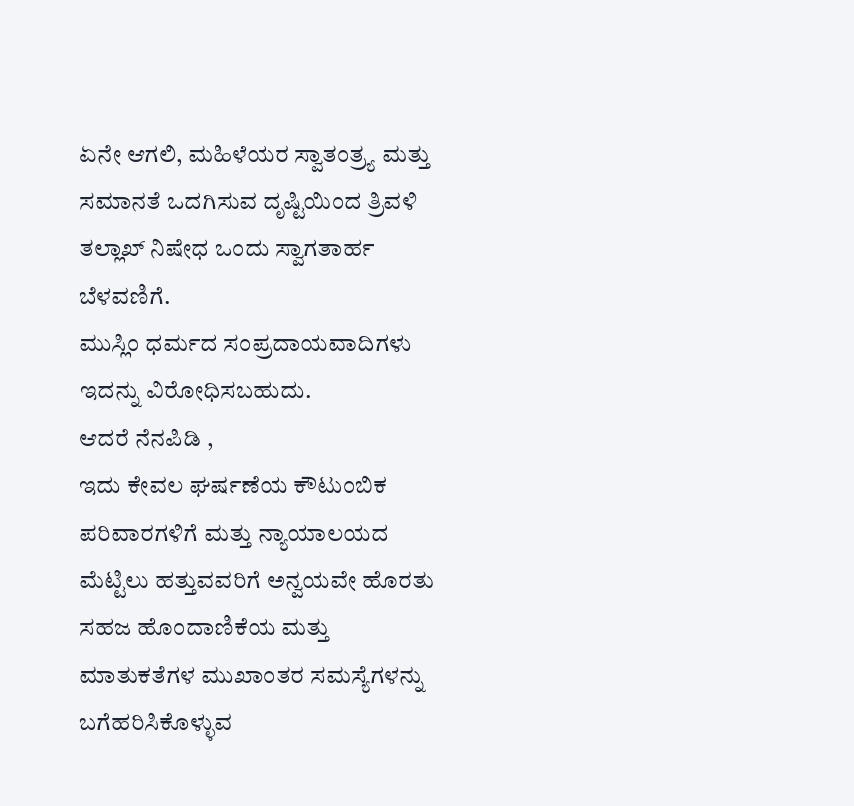ಏನೇ ಆಗಲಿ, ಮಹಿಳೆಯರ ಸ್ವಾತಂತ್ರ್ಯ ಮತ್ತು ಸಮಾನತೆ ಒದಗಿಸುವ ದೃಷ್ಟಿಯಿಂದ ತ್ರಿವಳಿ ತಲ್ಲಾಖ್ ನಿಷೇಧ ಒಂದು ಸ್ವಾಗತಾರ್ಹ ಬೆಳವಣಿಗೆ.
ಮುಸ್ಲಿಂ ಧರ್ಮದ ಸಂಪ್ರದಾಯವಾದಿಗಳು ಇದನ್ನು ವಿರೋಧಿಸಬಹುದು.
ಆದರೆ ನೆನಪಿಡಿ ,
ಇದು ಕೇವಲ ಘರ್ಷಣೆಯ ಕೌಟುಂಬಿಕ ಪರಿವಾರಗಳಿಗೆ ಮತ್ತು ನ್ಯಾಯಾಲಯದ ಮೆಟ್ಟಿಲು ಹತ್ತುವವರಿಗೆ ಅನ್ವಯವೇ ಹೊರತು ಸಹಜ ಹೊಂದಾಣಿಕೆಯ ಮತ್ತು ಮಾತುಕತೆಗಳ ಮುಖಾಂತರ ಸಮಸ್ಯೆಗಳನ್ನು ಬಗೆಹರಿಸಿಕೊಳ್ಳುವ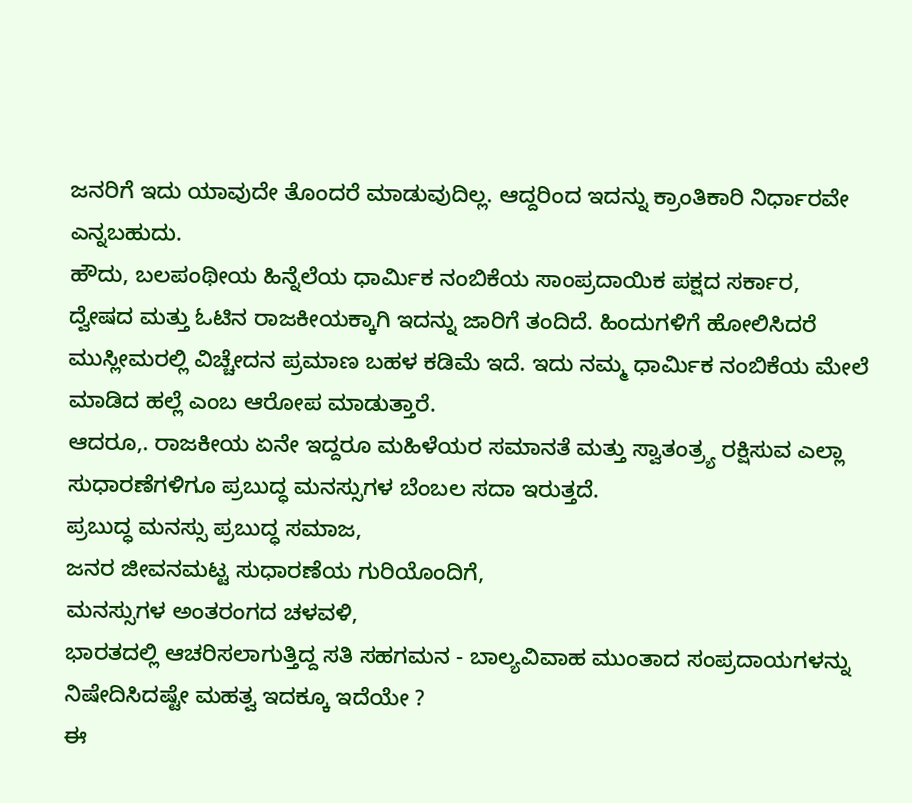ಜನರಿಗೆ ಇದು ಯಾವುದೇ ತೊಂದರೆ ಮಾಡುವುದಿಲ್ಲ. ಆದ್ದರಿಂದ ಇದನ್ನು ಕ್ರಾಂತಿಕಾರಿ ನಿರ್ಧಾರವೇ ಎನ್ನಬಹುದು.
ಹೌದು, ಬಲಪಂಥೀಯ ಹಿನ್ನೆಲೆಯ ಧಾರ್ಮಿಕ ನಂಬಿಕೆಯ ಸಾಂಪ್ರದಾಯಿಕ ಪಕ್ಷದ ಸರ್ಕಾರ,
ದ್ವೇಷದ ಮತ್ತು ಓಟಿನ ರಾಜಕೀಯಕ್ಕಾಗಿ ಇದನ್ನು ಜಾರಿಗೆ ತಂದಿದೆ. ಹಿಂದುಗಳಿಗೆ ಹೋಲಿಸಿದರೆ ಮುಸ್ಲೀಮರಲ್ಲಿ ವಿಚ್ಚೇದನ ಪ್ರಮಾಣ ಬಹಳ ಕಡಿಮೆ ಇದೆ. ಇದು ನಮ್ಮ ಧಾರ್ಮಿಕ ನಂಬಿಕೆಯ ಮೇಲೆ ಮಾಡಿದ ಹಲ್ಲೆ ಎಂಬ ಆರೋಪ ಮಾಡುತ್ತಾರೆ.
ಆದರೂ,. ರಾಜಕೀಯ ಏನೇ ಇದ್ದರೂ ಮಹಿಳೆಯರ ಸಮಾನತೆ ಮತ್ತು ಸ್ವಾತಂತ್ರ್ಯ ರಕ್ಷಿಸುವ ಎಲ್ಲಾ ಸುಧಾರಣೆಗಳಿಗೂ ಪ್ರಬುದ್ಧ ಮನಸ್ಸುಗಳ ಬೆಂಬಲ ಸದಾ ಇರುತ್ತದೆ.
ಪ್ರಬುದ್ಧ ಮನಸ್ಸು ಪ್ರಬುದ್ಧ ಸಮಾಜ,
ಜನರ ಜೀವನಮಟ್ಟ ಸುಧಾರಣೆಯ ಗುರಿಯೊಂದಿಗೆ,
ಮನಸ್ಸುಗಳ ಅಂತರಂಗದ ಚಳವಳಿ,
ಭಾರತದಲ್ಲಿ ಆಚರಿಸಲಾಗುತ್ತಿದ್ದ ಸತಿ ಸಹಗಮನ - ಬಾಲ್ಯವಿವಾಹ ಮುಂತಾದ ಸಂಪ್ರದಾಯಗಳನ್ನು ನಿಷೇದಿಸಿದಷ್ಟೇ ಮಹತ್ವ ಇದಕ್ಕೂ ಇದೆಯೇ ?
ಈ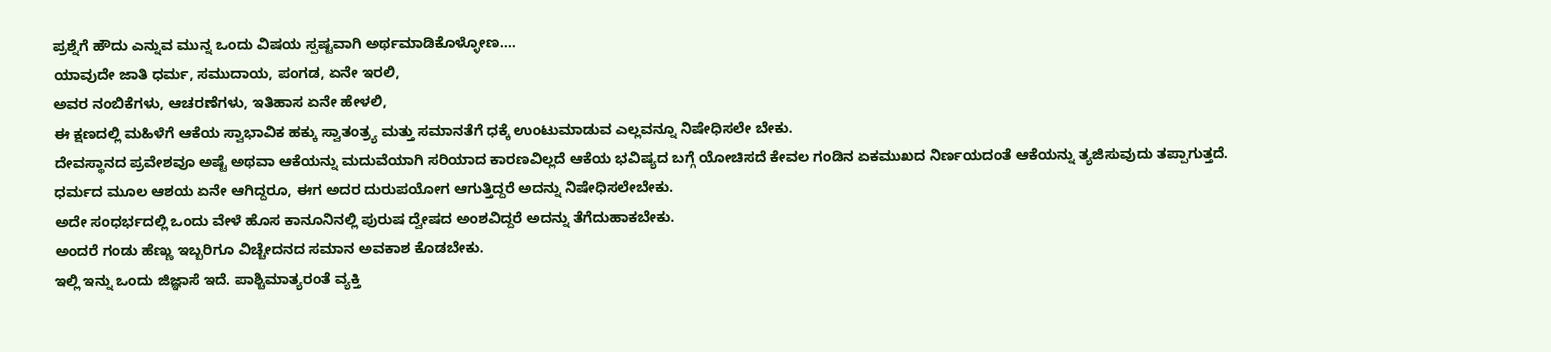ಪ್ರಶ್ನೆಗೆ ಹೌದು ಎನ್ನುವ ಮುನ್ನ ಒಂದು ವಿಷಯ ಸ್ಪಷ್ಟವಾಗಿ ಅರ್ಥಮಾಡಿಕೊಳ್ಳೋಣ....
ಯಾವುದೇ ಜಾತಿ ಧರ್ಮ, ಸಮುದಾಯ, ಪಂಗಡ, ಏನೇ ಇರಲಿ,
ಅವರ ನಂಬಿಕೆಗಳು, ಆಚರಣೆಗಳು, ಇತಿಹಾಸ ಏನೇ ಹೇಳಲಿ,
ಈ ಕ್ಷಣದಲ್ಲಿ ಮಹಿಳೆಗೆ ಆಕೆಯ ಸ್ವಾಭಾವಿಕ ಹಕ್ಕು ಸ್ವಾತಂತ್ರ್ಯ ಮತ್ತು ಸಮಾನತೆಗೆ ಧಕ್ಕೆ ಉಂಟುಮಾಡುವ ಎಲ್ಲವನ್ನೂ ನಿಷೇಧಿಸಲೇ ಬೇಕು.
ದೇವಸ್ಥಾನದ ಪ್ರವೇಶವೂ ಅಷ್ಟೆ ಅಥವಾ ಆಕೆಯನ್ನು ಮದುವೆಯಾಗಿ ಸರಿಯಾದ ಕಾರಣವಿಲ್ಲದೆ ಆಕೆಯ ಭವಿಷ್ಯದ ಬಗ್ಗೆ ಯೋಚಿಸದೆ ಕೇವಲ ಗಂಡಿನ ಏಕಮುಖದ ನಿರ್ಣಯದಂತೆ ಆಕೆಯನ್ನು ತ್ಯಜಿಸುವುದು ತಪ್ಪಾಗುತ್ತದೆ.
ಧರ್ಮದ ಮೂಲ ಆಶಯ ಏನೇ ಆಗಿದ್ದರೂ, ಈಗ ಅದರ ದುರುಪಯೋಗ ಆಗುತ್ತಿದ್ದರೆ ಅದನ್ನು ನಿಷೇಧಿಸಲೇಬೇಕು.
ಅದೇ ಸಂಧರ್ಭದಲ್ಲಿ ಒಂದು ವೇಳೆ ಹೊಸ ಕಾನೂನಿನಲ್ಲಿ ಪುರುಷ ದ್ವೇಷದ ಅಂಶವಿದ್ದರೆ ಅದನ್ನು ತೆಗೆದುಹಾಕಬೇಕು.
ಅಂದರೆ ಗಂಡು ಹೆಣ್ಣು ಇಬ್ಬರಿಗೂ ವಿಚ್ಚೇದನದ ಸಮಾನ ಅವಕಾಶ ಕೊಡಬೇಕು.
ಇಲ್ಲಿ ಇನ್ನು ಒಂದು ಜಿಜ್ಞಾಸೆ ಇದೆ. ಪಾಶ್ಚಿಮಾತ್ಯರಂತೆ ವ್ಯಕ್ತಿ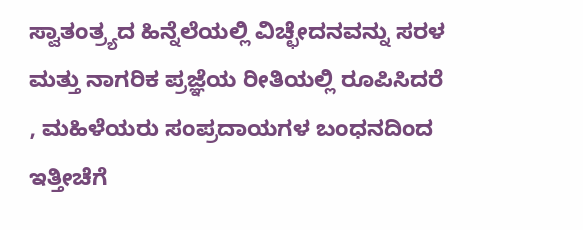ಸ್ವಾತಂತ್ರ್ಯದ ಹಿನ್ನೆಲೆಯಲ್ಲಿ ವಿಚ್ಛೇದನವನ್ನು ಸರಳ ಮತ್ತು ನಾಗರಿಕ ಪ್ರಜ್ಞೆಯ ರೀತಿಯಲ್ಲಿ ರೂಪಿಸಿದರೆ , ಮಹಿಳೆಯರು ಸಂಪ್ರದಾಯಗಳ ಬಂಧನದಿಂದ ಇತ್ತೀಚೆಗೆ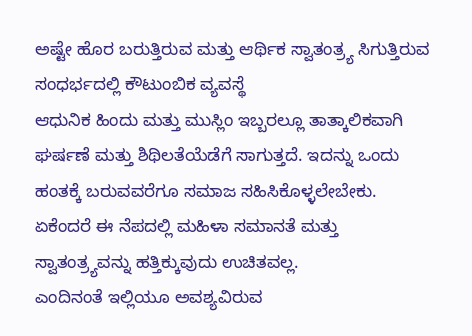ಅಷ್ಟೇ ಹೊರ ಬರುತ್ತಿರುವ ಮತ್ತು ಆರ್ಥಿಕ ಸ್ವಾತಂತ್ರ್ಯ ಸಿಗುತ್ತಿರುವ ಸಂಧರ್ಭದಲ್ಲಿ ಕೌಟುಂಬಿಕ ವ್ಯವಸ್ಥೆ
ಆಧುನಿಕ ಹಿಂದು ಮತ್ತು ಮುಸ್ಲಿಂ ಇಬ್ಬರಲ್ಲೂ ತಾತ್ಕಾಲಿಕವಾಗಿ ಘರ್ಷಣೆ ಮತ್ತು ಶಿಥಿಲತೆಯೆಡೆಗೆ ಸಾಗುತ್ತದೆ. ಇದನ್ನು ಒಂದು ಹಂತಕ್ಕೆ ಬರುವವರೆಗೂ ಸಮಾಜ ಸಹಿಸಿಕೊಳ್ಳಲೇಬೇಕು. ಏಕೆಂದರೆ ಈ ನೆಪದಲ್ಲಿ ಮಹಿಳಾ ಸಮಾನತೆ ಮತ್ತು ಸ್ವಾತಂತ್ರ್ಯವನ್ನು ಹತ್ತಿಕ್ಕುವುದು ಉಚಿತವಲ್ಲ.
ಎಂದಿನಂತೆ ಇಲ್ಲಿಯೂ ಅವಶ್ಯವಿರುವ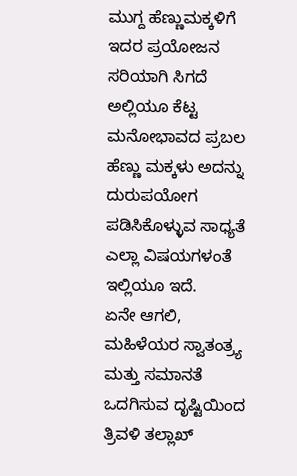ಮುಗ್ದ ಹೆಣ್ಣುಮಕ್ಕಳಿಗೆ ಇದರ ಪ್ರಯೋಜನ ಸರಿಯಾಗಿ ಸಿಗದೆ ಅಲ್ಲಿಯೂ ಕೆಟ್ಟ ಮನೋಭಾವದ ಪ್ರಬಲ ಹೆಣ್ಣು ಮಕ್ಕಳು ಅದನ್ನು ದುರುಪಯೋಗ ಪಡಿಸಿಕೊಳ್ಳುವ ಸಾಧ್ಯತೆ ಎಲ್ಲಾ ವಿಷಯಗಳಂತೆ ಇಲ್ಲಿಯೂ ಇದೆ.
ಏನೇ ಆಗಲಿ, ಮಹಿಳೆಯರ ಸ್ವಾತಂತ್ರ್ಯ ಮತ್ತು ಸಮಾನತೆ ಒದಗಿಸುವ ದೃಷ್ಟಿಯಿಂದ ತ್ರಿವಳಿ ತಲ್ಲಾಖ್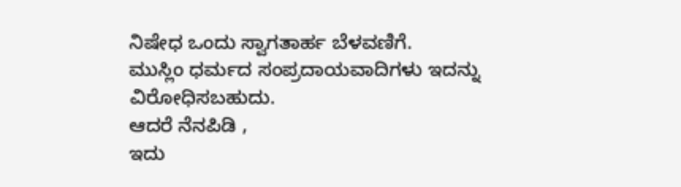ನಿಷೇಧ ಒಂದು ಸ್ವಾಗತಾರ್ಹ ಬೆಳವಣಿಗೆ.
ಮುಸ್ಲಿಂ ಧರ್ಮದ ಸಂಪ್ರದಾಯವಾದಿಗಳು ಇದನ್ನು ವಿರೋಧಿಸಬಹುದು.
ಆದರೆ ನೆನಪಿಡಿ ,
ಇದು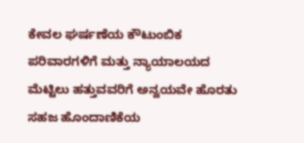ಕೇವಲ ಘರ್ಷಣೆಯ ಕೌಟುಂಬಿಕ ಪರಿವಾರಗಳಿಗೆ ಮತ್ತು ನ್ಯಾಯಾಲಯದ ಮೆಟ್ಟಿಲು ಹತ್ತುವವರಿಗೆ ಅನ್ವಯವೇ ಹೊರತು ಸಹಜ ಹೊಂದಾಣಿಕೆಯ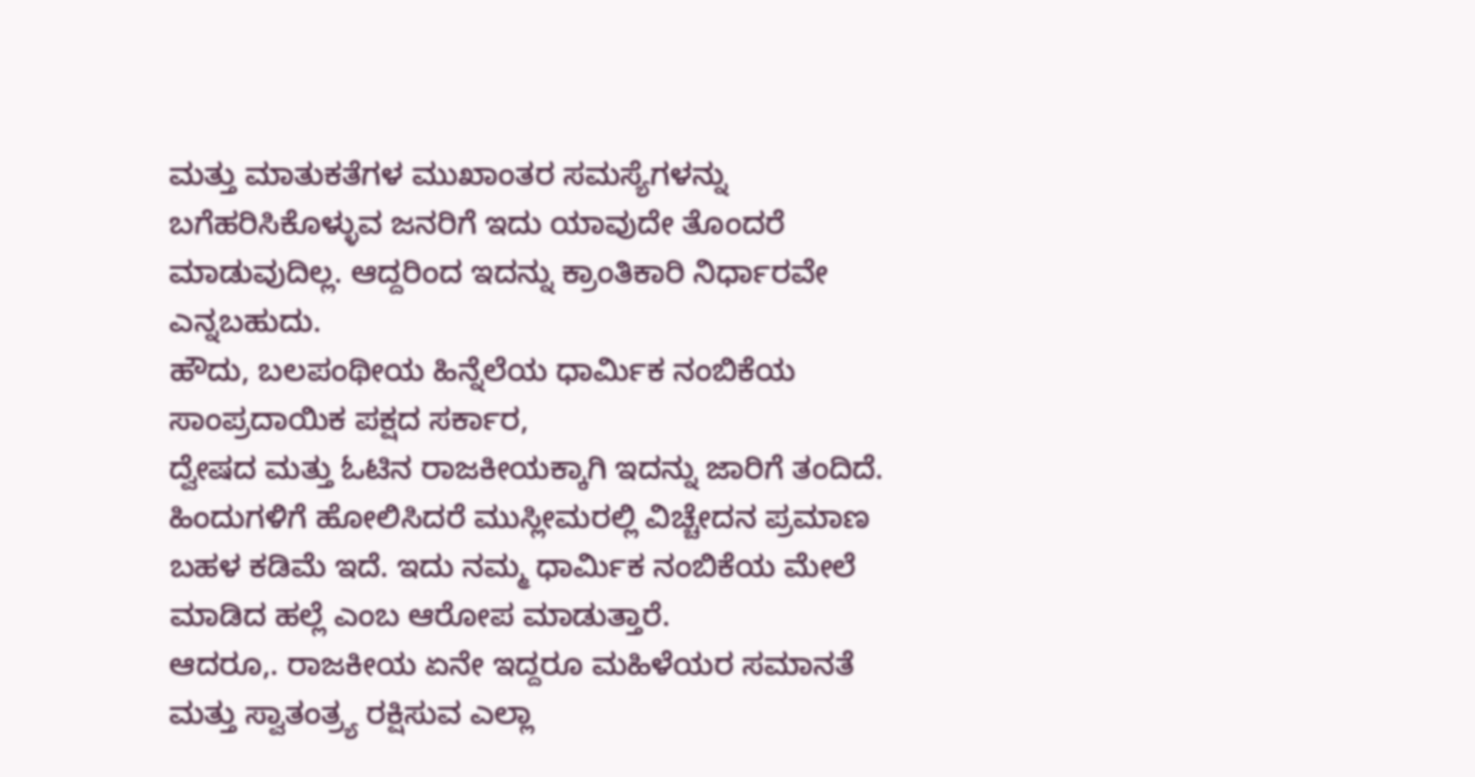ಮತ್ತು ಮಾತುಕತೆಗಳ ಮುಖಾಂತರ ಸಮಸ್ಯೆಗಳನ್ನು ಬಗೆಹರಿಸಿಕೊಳ್ಳುವ ಜನರಿಗೆ ಇದು ಯಾವುದೇ ತೊಂದರೆ ಮಾಡುವುದಿಲ್ಲ. ಆದ್ದರಿಂದ ಇದನ್ನು ಕ್ರಾಂತಿಕಾರಿ ನಿರ್ಧಾರವೇ ಎನ್ನಬಹುದು.
ಹೌದು, ಬಲಪಂಥೀಯ ಹಿನ್ನೆಲೆಯ ಧಾರ್ಮಿಕ ನಂಬಿಕೆಯ ಸಾಂಪ್ರದಾಯಿಕ ಪಕ್ಷದ ಸರ್ಕಾರ,
ದ್ವೇಷದ ಮತ್ತು ಓಟಿನ ರಾಜಕೀಯಕ್ಕಾಗಿ ಇದನ್ನು ಜಾರಿಗೆ ತಂದಿದೆ. ಹಿಂದುಗಳಿಗೆ ಹೋಲಿಸಿದರೆ ಮುಸ್ಲೀಮರಲ್ಲಿ ವಿಚ್ಚೇದನ ಪ್ರಮಾಣ ಬಹಳ ಕಡಿಮೆ ಇದೆ. ಇದು ನಮ್ಮ ಧಾರ್ಮಿಕ ನಂಬಿಕೆಯ ಮೇಲೆ ಮಾಡಿದ ಹಲ್ಲೆ ಎಂಬ ಆರೋಪ ಮಾಡುತ್ತಾರೆ.
ಆದರೂ,. ರಾಜಕೀಯ ಏನೇ ಇದ್ದರೂ ಮಹಿಳೆಯರ ಸಮಾನತೆ ಮತ್ತು ಸ್ವಾತಂತ್ರ್ಯ ರಕ್ಷಿಸುವ ಎಲ್ಲಾ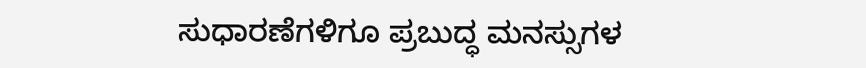ಸುಧಾರಣೆಗಳಿಗೂ ಪ್ರಬುದ್ಧ ಮನಸ್ಸುಗಳ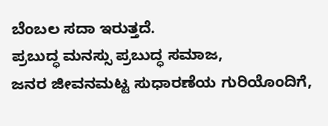ಬೆಂಬಲ ಸದಾ ಇರುತ್ತದೆ.
ಪ್ರಬುದ್ಧ ಮನಸ್ಸು ಪ್ರಬುದ್ಧ ಸಮಾಜ,
ಜನರ ಜೀವನಮಟ್ಟ ಸುಧಾರಣೆಯ ಗುರಿಯೊಂದಿಗೆ,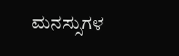ಮನಸ್ಸುಗಳ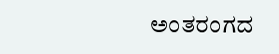ಅಂತರಂಗದ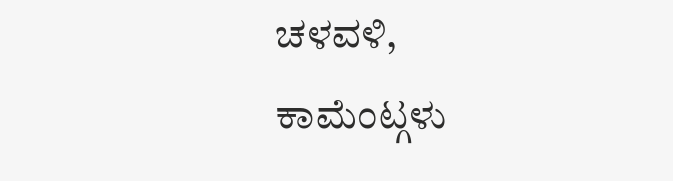ಚಳವಳಿ,
ಕಾಮೆಂಟ್ಗಳು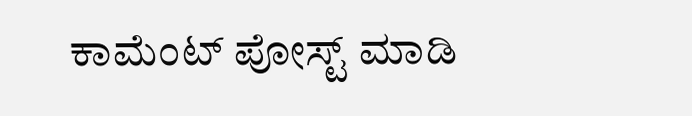ಕಾಮೆಂಟ್ ಪೋಸ್ಟ್ ಮಾಡಿ